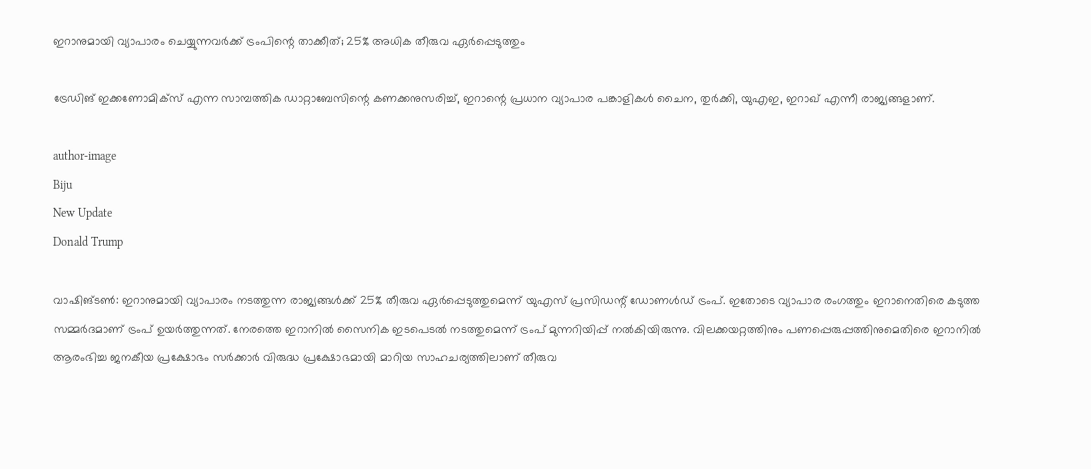ഇറാനുമായി വ്യാപാരം ചെയ്യുന്നവര്‍ക്ക് ട്രംപിന്റെ താക്കീത്; 25% അധിക തീരുവ ഏര്‍പ്പെടുത്തും

ട്രേഡിങ് ഇക്കണോമിക്‌സ് എന്ന സാമ്പത്തിക ഡാറ്റാബേസിന്റെ കണക്കനുസരിച്ച്, ഇറാന്റെ പ്രധാന വ്യാപാര പങ്കാളികള്‍ ചൈന, തുര്‍ക്കി, യുഎഇ, ഇറാഖ് എന്നീ രാജ്യങ്ങളാണ്.

author-image
Biju
New Update
Donald Trump

വാഷിങ്ടണ്‍: ഇറാനുമായി വ്യാപാരം നടത്തുന്ന രാജ്യങ്ങള്‍ക്ക് 25% തീരുവ ഏര്‍പ്പെടുത്തുമെന്ന് യുഎസ് പ്രസിഡന്റ് ഡോണള്‍ഡ് ട്രംപ്. ഇതോടെ വ്യാപാര രംഗത്തും ഇറാനെതിരെ കടുത്ത സമ്മര്‍ദമാണ് ട്രംപ് ഉയര്‍ത്തുന്നത്. നേരത്തെ ഇറാനില്‍ സൈനിക ഇടപെടല്‍ നടത്തുമെന്ന് ട്രംപ് മുന്നറിയിപ്പ് നല്‍കിയിരുന്നു. വിലക്കയറ്റത്തിനും പണപ്പെരുപ്പത്തിനുമെതിരെ ഇറാനില്‍ ആരംഭിച്ച ജനകീയ പ്രക്ഷോഭം സര്‍ക്കാര്‍ വിരുദ്ധ പ്രക്ഷോഭമായി മാറിയ സാഹചര്യത്തിലാണ് തീരുവ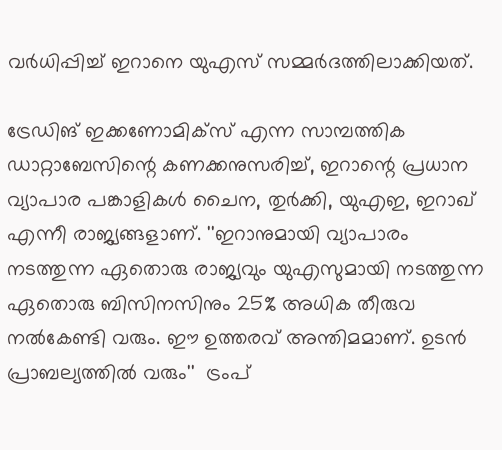വര്‍ധിപ്പിച്ച് ഇറാനെ യുഎസ് സമ്മര്‍ദത്തിലാക്കിയത്.

ട്രേഡിങ് ഇക്കണോമിക്‌സ് എന്ന സാമ്പത്തിക ഡാറ്റാബേസിന്റെ കണക്കനുസരിച്ച്, ഇറാന്റെ പ്രധാന വ്യാപാര പങ്കാളികള്‍ ചൈന, തുര്‍ക്കി, യുഎഇ, ഇറാഖ് എന്നീ രാജ്യങ്ങളാണ്. ''ഇറാനുമായി വ്യാപാരം നടത്തുന്ന ഏതൊരു രാജ്യവും യുഎസുമായി നടത്തുന്ന ഏതൊരു ബിസിനസിനും 25% അധിക തീരുവ നല്‍കേണ്ടി വരും. ഈ ഉത്തരവ് അന്തിമമാണ്. ഉടന്‍ പ്രാബല്യത്തില്‍ വരും''  ട്രംപ്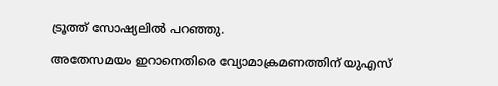ട്രൂത്ത് സോഷ്യലില്‍ പറഞ്ഞു.

അതേസമയം ഇറാനെതിരെ വ്യോമാക്രമണത്തിന് യുഎസ്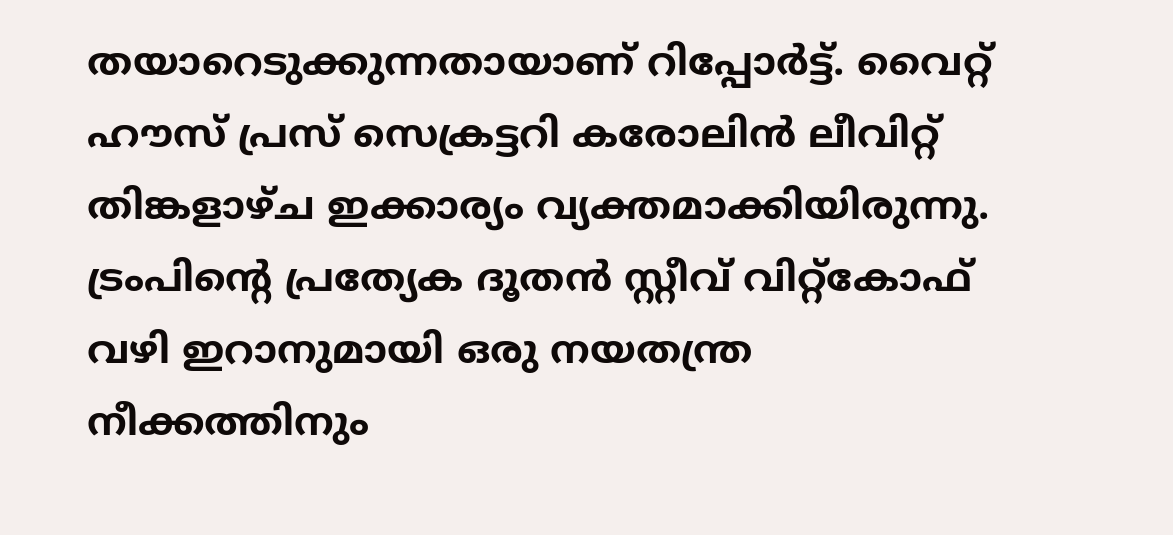തയാറെടുക്കുന്നതായാണ് റിപ്പോര്‍ട്ട്. വൈറ്റ് ഹൗസ് പ്രസ് സെക്രട്ടറി കരോലിന്‍ ലീവിറ്റ് തിങ്കളാഴ്ച ഇക്കാര്യം വ്യക്തമാക്കിയിരുന്നു. ട്രംപിന്റെ പ്രത്യേക ദൂതന്‍ സ്റ്റീവ് വിറ്റ്‌കോഫ് വഴി ഇറാനുമായി ഒരു നയതന്ത്ര നീക്കത്തിനും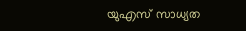യുഎസ് സാധ്യത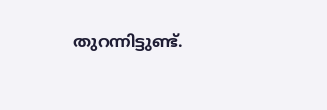തുറന്നിട്ടുണ്ട്.